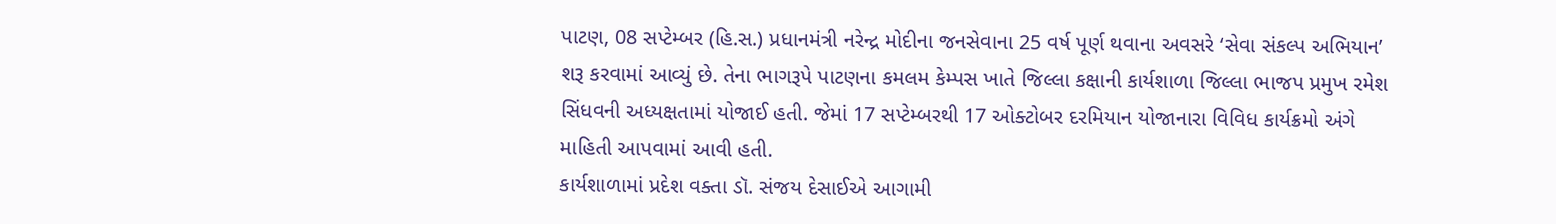પાટણ, 08 સપ્ટેમ્બર (હિ.સ.) પ્રધાનમંત્રી નરેન્દ્ર મોદીના જનસેવાના 25 વર્ષ પૂર્ણ થવાના અવસરે ‘સેવા સંકલ્પ અભિયાન’ શરૂ કરવામાં આવ્યું છે. તેના ભાગરૂપે પાટણના કમલમ કેમ્પસ ખાતે જિલ્લા કક્ષાની કાર્યશાળા જિલ્લા ભાજપ પ્રમુખ રમેશ સિંધવની અધ્યક્ષતામાં યોજાઈ હતી. જેમાં 17 સપ્ટેમ્બરથી 17 ઓક્ટોબર દરમિયાન યોજાનારા વિવિધ કાર્યક્રમો અંગે માહિતી આપવામાં આવી હતી.
કાર્યશાળામાં પ્રદેશ વક્તા ડૉ. સંજય દેસાઈએ આગામી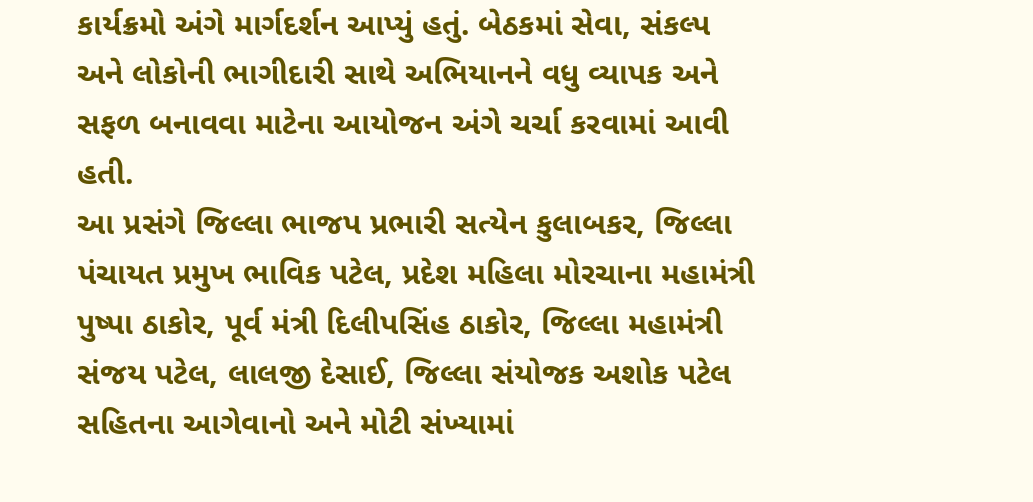કાર્યક્રમો અંગે માર્ગદર્શન આપ્યું હતું. બેઠકમાં સેવા, સંકલ્પ અને લોકોની ભાગીદારી સાથે અભિયાનને વધુ વ્યાપક અને સફળ બનાવવા માટેના આયોજન અંગે ચર્ચા કરવામાં આવી હતી.
આ પ્રસંગે જિલ્લા ભાજપ પ્રભારી સત્યેન કુલાબકર, જિલ્લા પંચાયત પ્રમુખ ભાવિક પટેલ, પ્રદેશ મહિલા મોરચાના મહામંત્રી પુષ્પા ઠાકોર, પૂર્વ મંત્રી દિલીપસિંહ ઠાકોર, જિલ્લા મહામંત્રી સંજય પટેલ, લાલજી દેસાઈ, જિલ્લા સંયોજક અશોક પટેલ સહિતના આગેવાનો અને મોટી સંખ્યામાં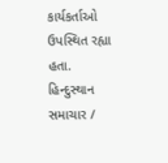કાર્યકર્તાઓ ઉપસ્થિત રહ્યા હતા.
હિન્દુસ્થાન સમાચાર /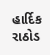હાર્દિક રાઠોડ